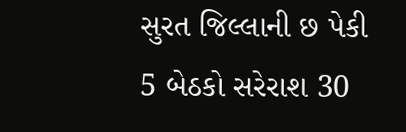સુરત જિલ્લાની છ પેકી 5 બેઠકો સરેરાશ 30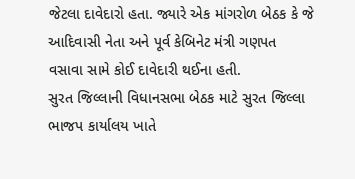જેટલા દાવેદારો હતા. જ્યારે એક માંગરોળ બેઠક કે જે આદિવાસી નેતા અને પૂર્વ કેબિનેટ મંત્રી ગણપત વસાવા સામે કોઈ દાવેદારી થઈના હતી.
સુરત જિલ્લાની વિધાનસભા બેઠક માટે સુરત જિલ્લા ભાજપ કાર્યાલય ખાતે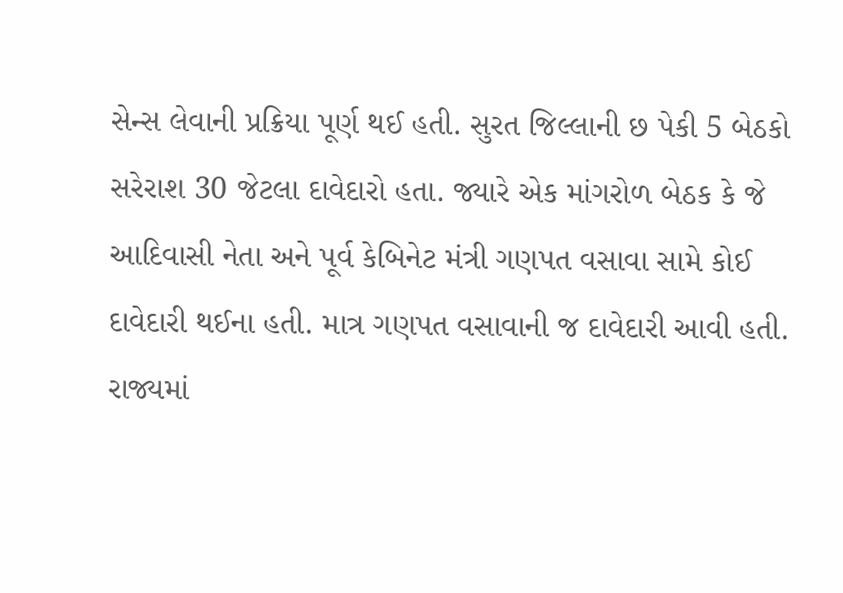સેન્સ લેવાની પ્રક્રિયા પૂર્ણ થઈ હતી. સુરત જિલ્લાની છ પેકી 5 બેઠકો સરેરાશ 30 જેટલા દાવેદારો હતા. જ્યારે એક માંગરોળ બેઠક કે જે આદિવાસી નેતા અને પૂર્વ કેબિનેટ મંત્રી ગણપત વસાવા સામે કોઈ દાવેદારી થઈના હતી. માત્ર ગણપત વસાવાની જ દાવેદારી આવી હતી.
રાજ્યમાં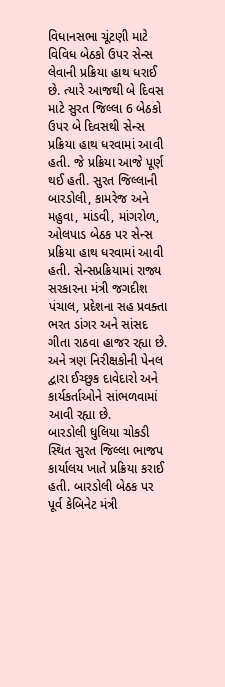વિધાનસભા ચૂંટણી માટે વિવિધ બેઠકો ઉપર સેન્સ લેવાની પ્રક્રિયા હાથ ધરાઈ છે. ત્યારે આજથી બે દિવસ માટે સુરત જિલ્લા 6 બેઠકો ઉપર બે દિવસથી સેન્સ પ્રક્રિયા હાથ ધરવામાં આવી હતી. જે પ્રક્રિયા આજે પૂર્ણ થઈ હતી. સુરત જિલ્લાની બારડોલી, કામરેજ અને મહુવા, માંડવી, માંગરોળ, ઓલપાડ બેઠક પર સેન્સ પ્રક્રિયા હાથ ધરવામાં આવી હતી. સેન્સપ્રક્રિયામાં રાજ્ય સરકારના મંત્રી જગદીશ પંચાલ, પ્રદેશના સહ પ્રવક્તા ભરત ડાંગર અને સાંસદ ગીતા રાઠવા હાજર રહ્યા છે. અને ત્રણ નિરીક્ષકોની પેનલ દ્વારા ઈચ્છુક દાવેદારો અને કાર્યકર્તાઓને સાંભળવામાં આવી રહ્યા છે.
બારડોલી ધુલિયા ચોકડી સ્થિત સુરત જિલ્લા ભાજપ કાર્યાલય ખાતે પ્રક્રિયા કરાઈ હતી. બારડોલી બેઠક પર પૂર્વ કેબિનેટ મંત્રી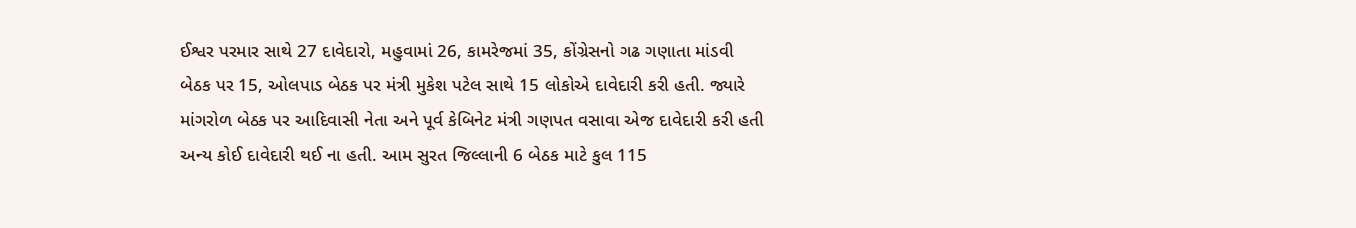ઈશ્વર પરમાર સાથે 27 દાવેદારો, મહુવામાં 26, કામરેજમાં 35, કોંગ્રેસનો ગઢ ગણાતા માંડવી બેઠક પર 15, ઓલપાડ બેઠક પર મંત્રી મુકેશ પટેલ સાથે 15 લોકોએ દાવેદારી કરી હતી. જ્યારે માંગરોળ બેઠક પર આદિવાસી નેતા અને પૂર્વ કેબિનેટ મંત્રી ગણપત વસાવા એજ દાવેદારી કરી હતી અન્ય કોઈ દાવેદારી થઈ ના હતી. આમ સુરત જિલ્લાની 6 બેઠક માટે કુલ 115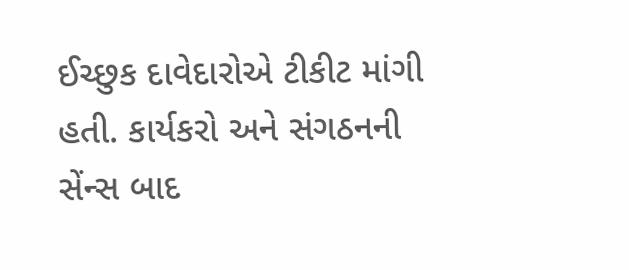ઈચ્છુક દાવેદારોએ ટીકીટ માંગી હતી. કાર્યકરો અને સંગઠનની સેંન્સ બાદ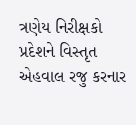ત્રણેય નિરીક્ષકો પ્રદેશને વિસ્તૃત એહવાલ રજુ કરનાર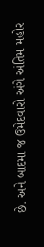છે. અને બાદમા જ ઉમેદવારો અંગે અંતિમ મહોર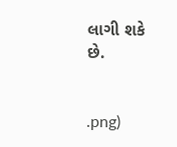લાગી શકે છે.


.png)